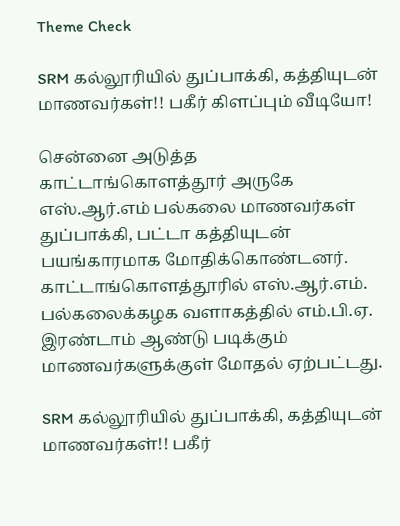Theme Check

SRM கல்லூரியில் துப்பாக்கி, கத்தியுடன் மாணவர்கள்!! பகீர் கிளப்பும் வீடியோ!

சென்னை அடுத்த காட்டாங்கொளத்தூர் அருகே எஸ்.ஆர்.எம் பல்கலை மாணவர்கள் துப்பாக்கி, பட்டா கத்தியுடன் பயங்காரமாக மோதிக்கொண்டனர். காட்டாங்கொளத்தூரில் எஸ்.ஆர்.எம். பல்கலைக்கழக வளாகத்தில் எம்.பி.ஏ. இரண்டாம் ஆண்டு படிக்கும் மாணவர்களுக்குள் மோதல் ஏற்பட்டது.

SRM கல்லூரியில் துப்பாக்கி, கத்தியுடன் மாணவர்கள்!! பகீர்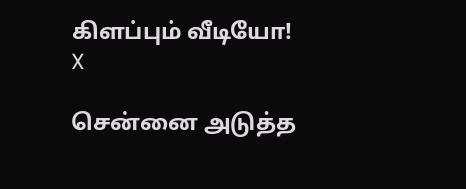கிளப்பும் வீடியோ!
X

சென்னை அடுத்த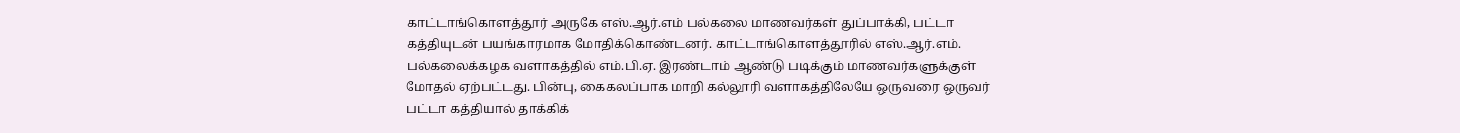காட்டாங்கொளத்தூர் அருகே எஸ்.ஆர்.எம் பல்கலை மாணவர்கள் துப்பாக்கி, பட்டா கத்தியுடன் பயங்காரமாக மோதிக்கொண்டனர். காட்டாங்கொளத்தூரில் எஸ்.ஆர்.எம். பல்கலைக்கழக வளாகத்தில் எம்.பி.ஏ. இரண்டாம் ஆண்டு படிக்கும் மாணவர்களுக்குள் மோதல் ஏற்பட்டது. பின்பு, கைகலப்பாக மாறி கல்லூரி வளாகத்திலேயே ஒருவரை ஒருவர் பட்டா கத்தியால் தாக்கிக்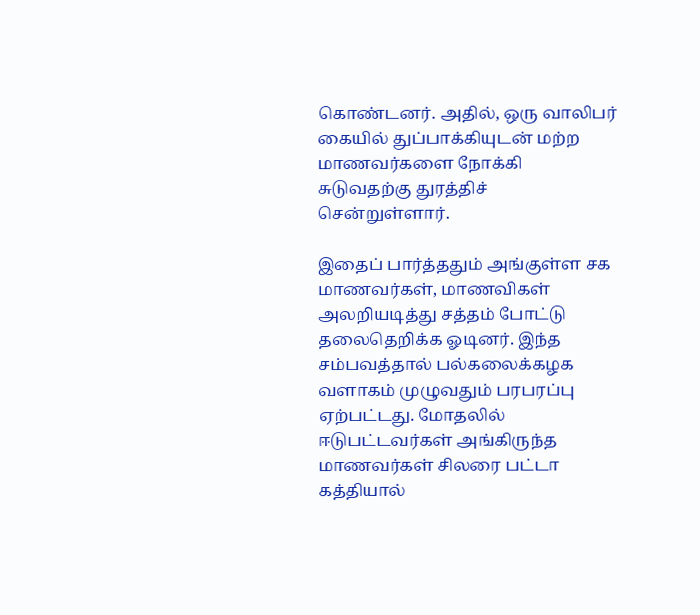கொண்டனர். அதில், ஒரு வாலிபர் கையில் துப்பாக்கியுடன் மற்ற மாணவர்களை நோக்கி சுடுவதற்கு துரத்திச் சென்றுள்ளார்.

இதைப் பார்த்ததும் அங்குள்ள சக மாணவர்கள், மாணவிகள் அலறியடித்து சத்தம் போட்டு தலைதெறிக்க ஓடினர். இந்த சம்பவத்தால் பல்கலைக்கழக வளாகம் முழுவதும் பரபரப்பு ஏற்பட்டது. மோதலில் ஈடுபட்டவர்கள் அங்கிருந்த மாணவர்கள் சிலரை பட்டா கத்தியால்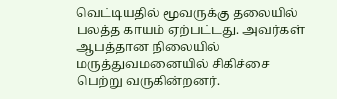வெட்டியதில் மூவருக்கு தலையில் பலத்த காயம் ஏற்பட்டது. அவர்கள் ஆபத்தான நிலையில் மருத்துவமனையில் சிகிச்சை பெற்று வருகின்றனர்.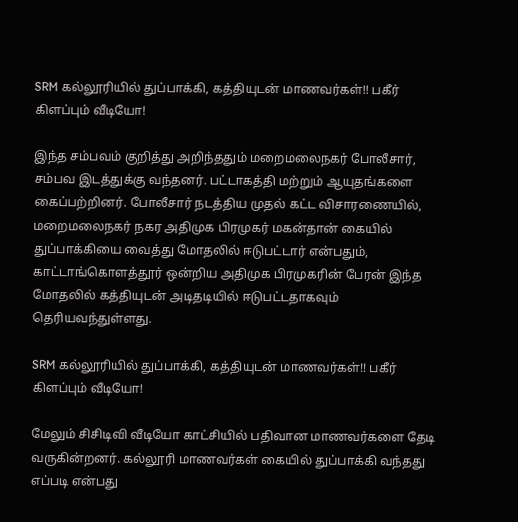SRM கல்லூரியில் துப்பாக்கி, கத்தியுடன் மாணவர்கள்!! பகீர் கிளப்பும் வீடியோ!

இந்த சம்பவம் குறித்து அறிந்ததும் மறைமலைநகர் போலீசார், சம்பவ இடத்துக்கு வந்தனர். பட்டாகத்தி மற்றும் ஆயுதங்களை கைப்பற்றினர். போலீசார் நடத்திய முதல் கட்ட விசாரணையில், மறைமலைநகர் நகர அதிமுக பிரமுகர் மகன்தான் கையில் துப்பாக்கியை வைத்து மோதலில் ஈடுபட்டார் என்பதும், காட்டாங்கொளத்தூர் ஒன்றிய அதிமுக பிரமுகரின் பேரன் இந்த மோதலில் கத்தியுடன் அடிதடியில் ஈடுபட்டதாகவும் தெரியவந்துள்ளது.

SRM கல்லூரியில் துப்பாக்கி, கத்தியுடன் மாணவர்கள்!! பகீர் கிளப்பும் வீடியோ!

மேலும் சிசிடிவி வீடியோ காட்சியில் பதிவான மாணவர்களை தேடி வருகின்றனர். கல்லூரி மாணவர்கள் கையில் துப்பாக்கி வந்தது எப்படி என்பது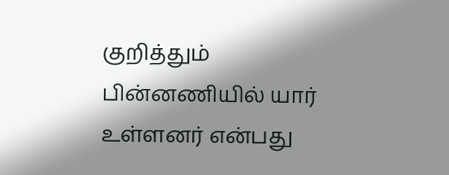குறித்தும் பின்னணியில் யார் உள்ளனர் என்பது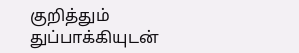குறித்தும் துப்பாக்கியுடன்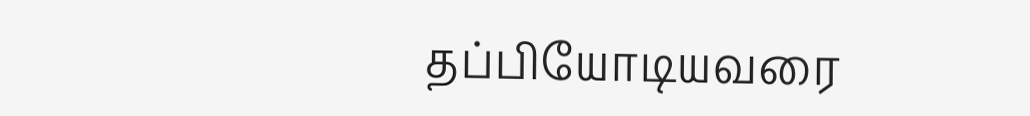தப்பியோடியவரை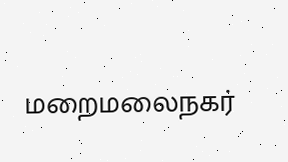மறைமலைநகர்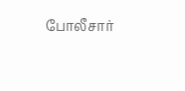போலீசார்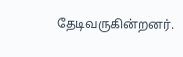தேடிவருகின்றனர்.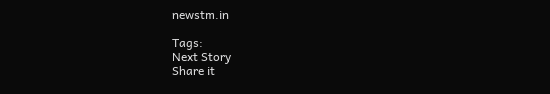newstm.in

Tags:
Next Story
Share it